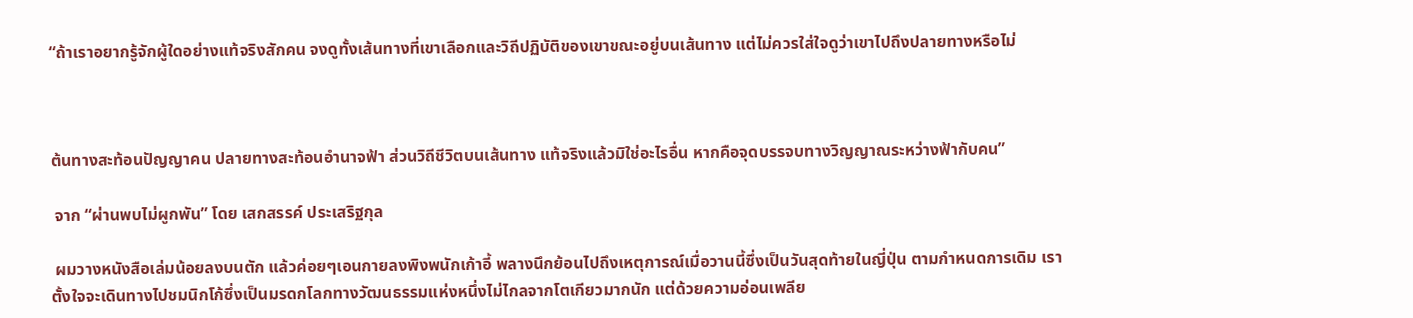“ถ้าเราอยากรู้จักผู้ใดอย่างแท้จริงสักคน จงดูทั้งเส้นทางที่เขาเลือกและวิถีปฏิบัติของเขาขณะอยู่บนเส้นทาง แต่ไม่ควรใส่ใจดูว่าเขาไปถึงปลายทางหรือไม่



ต้นทางสะท้อนปัญญาคน ปลายทางสะท้อนอำนาจฟ้า ส่วนวิถีชีวิตบนเส้นทาง แท้จริงแล้วมิใช่อะไรอื่น หากคือจุดบรรจบทางวิญญาณระหว่างฟ้ากับคน”

 จาก “ผ่านพบไม่ผูกพัน” โดย เสกสรรค์ ประเสริฐกุล

 ผมวางหนังสือเล่มน้อยลงบนตัก แล้วค่อยๆเอนกายลงพิงพนักเก้าอี้ พลางนึกย้อนไปถึงเหตุการณ์เมื่อวานนี้ซึ่งเป็นวันสุดท้ายในญี่ปุ่น ตามกำหนดการเดิม เราตั้งใจจะเดินทางไปชมนิกโก้ซึ่งเป็นมรดกโลกทางวัฒนธรรมแห่งหนึ่งไม่ไกลจากโตเกียวมากนัก แต่ด้วยความอ่อนเพลีย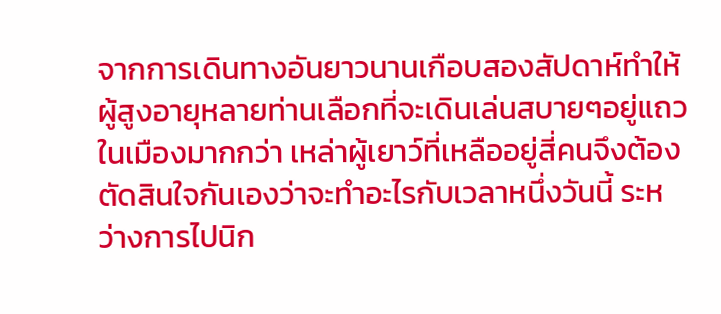จากการเดินทางอันยาวนานเกือบสองสัปดาห์ทำให้ผู้สูงอายุหลายท่านเลือกที่จะเดินเล่นสบายๆอยู่แถวในเมืองมากกว่า เหล่าผู้เยาว์ที่เหลืออยู่สี่คนจึงต้องตัดสินใจกันเองว่าจะทำอะไรกับเวลาหนึ่งวันนี้ ระหว่างการไปนิก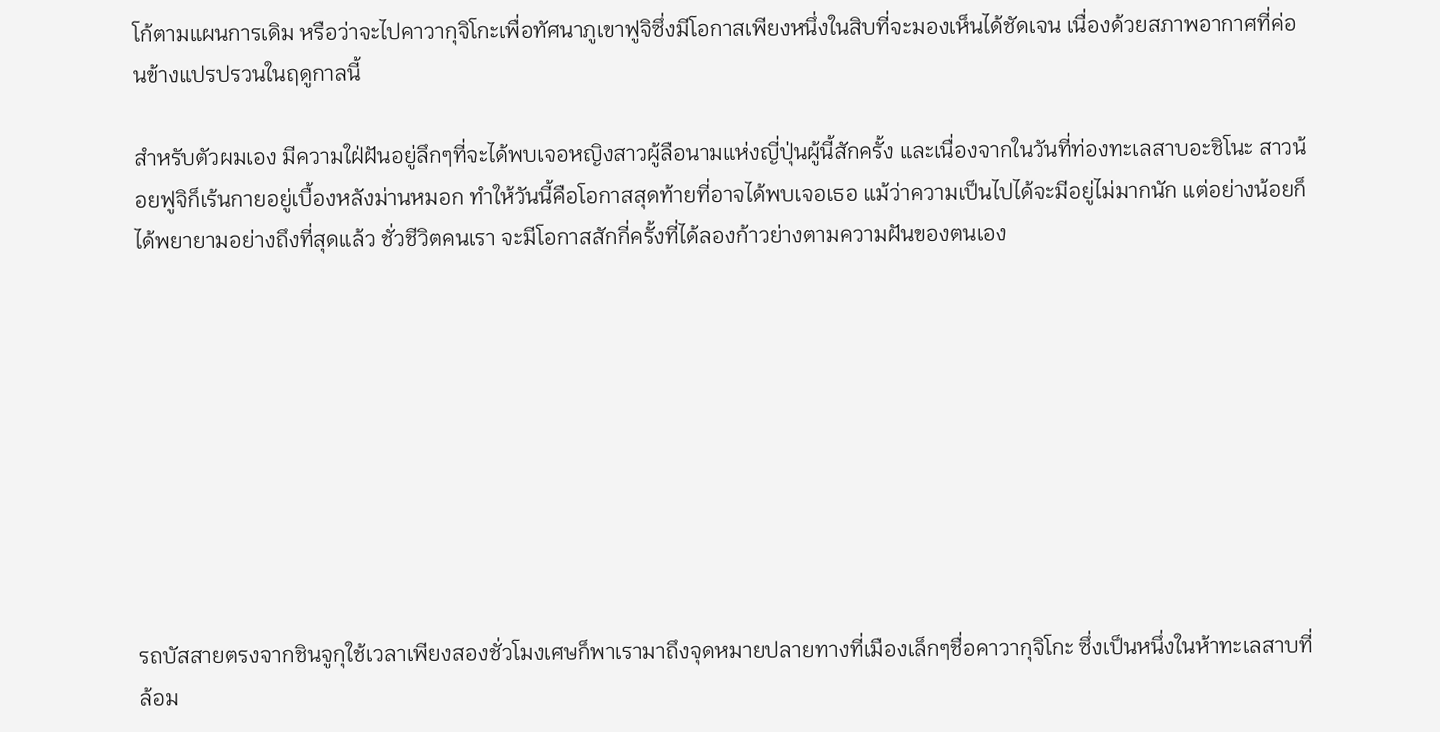โก้ตามแผนการเดิม หรือว่าจะไปคาวากุจิโกะเพื่อทัศนาภูเขาฟูจิซึ่งมีโอกาสเพียงหนึ่งในสิบที่จะมองเห็นได้ชัดเจน เนื่องด้วยสภาพอากาศที่ค่อนข้างแปรปรวนในฤดูกาลนี้

สำหรับตัวผมเอง มีความใฝ่ฝันอยู่ลึกๆที่จะได้พบเจอหญิงสาวผู้ลือนามแห่งญี่ปุ่นผู้นี้สักครั้ง และเนื่องจากในวันที่ท่องทะเลสาบอะชิโนะ สาวน้อยฟูจิก็เร้นกายอยู่เบื้องหลังม่านหมอก ทำให้วันนี้คือโอกาสสุดท้ายที่อาจได้พบเจอเธอ แม้ว่าความเป็นไปได้จะมีอยู่ไม่มากนัก แต่อย่างน้อยก็ได้พยายามอย่างถึงที่สุดแล้ว ชั่วชีวิตคนเรา จะมีโอกาสสักกี่ครั้งที่ได้ลองก้าวย่างตามความฝันของตนเอง









รถบัสสายตรงจากชินจูกุใช้เวลาเพียงสองชั่วโมงเศษก็พาเรามาถึงจุดหมายปลายทางที่เมืองเล็กๆชื่อคาวากุจิโกะ ซึ่งเป็นหนึ่งในห้าทะเลสาบที่ล้อม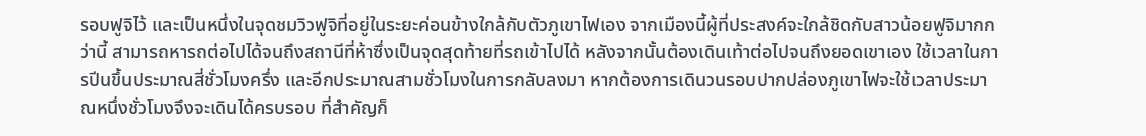รอบฟูจิไว้ และเป็นหนึ่งในจุดชมวิวฟูจิที่อยู่ในระยะค่อนข้างใกล้กับตัวภูเขาไฟเอง จากเมืองนี้ผู้ที่ประสงค์จะใกล้ชิดกับสาวน้อยฟูจิมากกว่านี้ สามารถหารถต่อไปได้จนถึงสถานีที่ห้าซึ่งเป็นจุดสุดท้ายที่รถเข้าไปได้ หลังจากนั้นต้องเดินเท้าต่อไปจนถึงยอดเขาเอง ใช้เวลาในการปีนขึ้นประมาณสี่ชั่วโมงครึ่ง และอีกประมาณสามชั่วโมงในการกลับลงมา หากต้องการเดินวนรอบปากปล่องภูเขาไฟจะใช้เวลาประมาณหนึ่งชั่วโมงจึงจะเดินได้ครบรอบ ที่สำคัญก็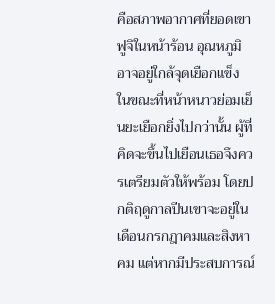คือสภาพอากาศที่ยอดเขาฟูจิในหน้าร้อน อุณหภูมิอาจอยู่ใกล้จุดเยือกแข็ง ในขณะที่หน้าหนาวย่อมเย็นยะเยือกยิ่งไปกว่านั้น ผู้ที่คิดจะขึ้นไปเยือนเธอจึงควรเตรียมตัวให้พร้อม โดยปกติฤดูกาลปีนเขาจะอยู่ในเดือนกรกฎาคมและสิงหาคม แต่หากมีประสบการณ์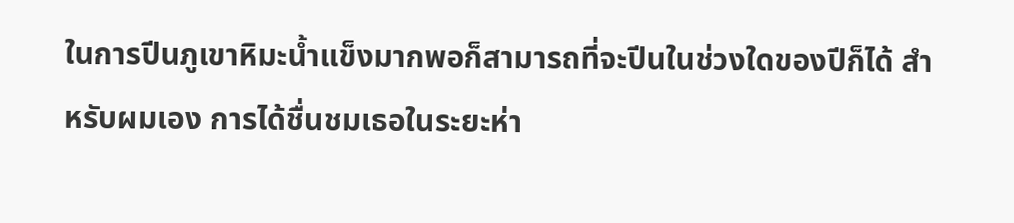ในการปีนภูเขาหิมะน้ำแข็งมากพอก็สามารถที่จะปีนในช่วงใดของปีก็ได้ สำหรับผมเอง การได้ชื่นชมเธอในระยะห่า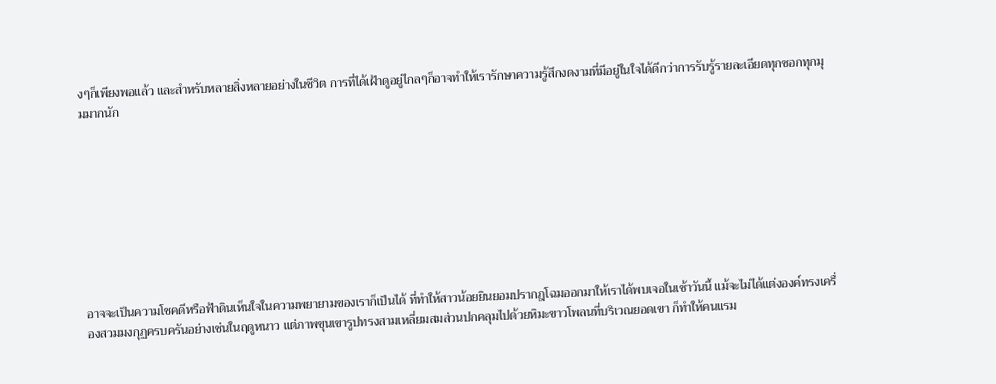งๆก็เพียงพอแล้ว และสำหรับหลายสิ่งหลายอย่างในชีวิต การที่ได้เฝ้าดูอยู่ไกลๆก็อาจทำให้เรารักษาความรู้สึกงดงามที่มีอยู่ในใจได้ดีกว่าการรับรู้รายละเอียดทุกซอกทุกมุมมากนัก









อาจจะเป็นความโชคดีหรือฟ้าดินเห็นใจในความพยายามของเราก็เป็นได้ ที่ทำให้สาวน้อยยินยอมปรากฎโฉมออกมาให้เราได้พบเจอในเช้าวันนี้ แม้จะไม่ได้แต่งองค์ทรงเครื่องสวมมงกุฏครบครันอย่างเช่นในฤดูหนาว แต่ภาพขุนเขารูปทรงสามเหลี่ยมสมส่วนปกคลุมไปด้วยหิมะขาวโพลนที่บริเวณยอดเขา ก็ทำให้คนแรม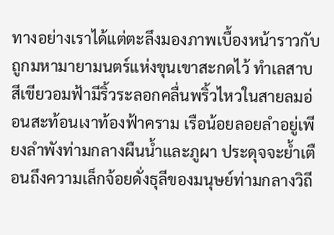ทางอย่างเราได้แต่ตะลึงมองภาพเบื้องหน้าราวกับถูกมหามายามนตร์แห่งขุนเขาสะกดไว้ ทำเลสาบสีเขียวอมฟ้ามีริ้วระลอกคลื่นพริ้วไหวในสายลมอ่อนสะท้อนเงาท้องฟ้าคราม เรือน้อยลอยลำอยู่เพียงลำพังท่ามกลางผืนน้ำและภูผา ประดุจจะย้ำเตือนถึงความเล็กจ้อยดั่งธุลีของมนุษย์ท่ามกลางวิถี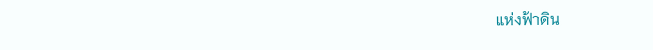แห่งฟ้าดิน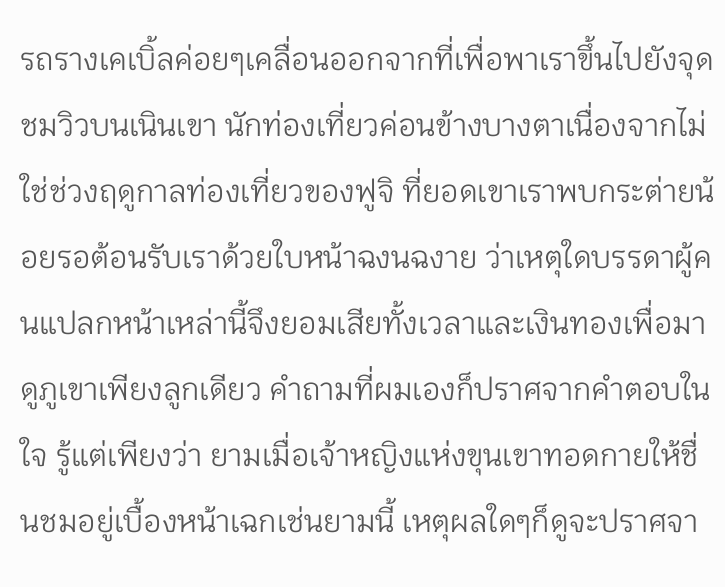รถรางเคเบิ้ลค่อยๆเคลื่อนออกจากที่เพื่อพาเราขึ้นไปยังจุดชมวิวบนเนินเขา นักท่องเที่ยวค่อนข้างบางตาเนื่องจากไม่ใช่ช่วงฤดูกาลท่องเที่ยวของฟูจิ ที่ยอดเขาเราพบกระต่ายน้อยรอต้อนรับเราด้วยใบหน้าฉงนฉงาย ว่าเหตุใดบรรดาผู้คนแปลกหน้าเหล่านี้จึงยอมเสียทั้งเวลาและเงินทองเพื่อมาดูภูเขาเพียงลูกเดียว คำถามที่ผมเองก็ปราศจากคำตอบในใจ รู้แต่เพียงว่า ยามเมื่อเจ้าหญิงแห่งขุนเขาทอดกายให้ชื่นชมอยู่เบื้องหน้าเฉกเช่นยามนี้ เหตุผลใดๆก็ดูจะปราศจา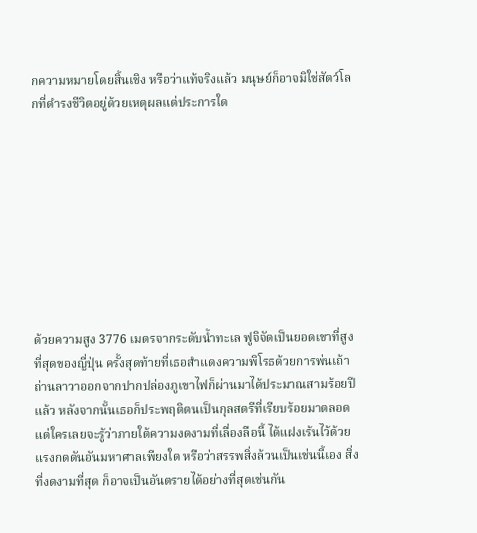กความหมายโดยสิ้นเชิง หรือว่าแท้จริงแล้ว มนุษย์ก็อาจมิใช่สัตว์โลกที่ดำรงชีวิตอยู่ด้วยเหตุผลแต่ประการใด









ด้วยความสูง 3776 เมตรจากระดับน้ำทะเล ฟูจิจัดเป็นยอดเขาที่สูงที่สุดของญี่ปุ่น ครั้งสุดท้ายที่เธอสำแดงความพิโรธด้วยการพ่นเถ้าถ่านลาวาออกจากปากปล่องภูเขาไฟก็ผ่านมาได้ประมาณสามร้อยปีแล้ว หลังจากนั้นเธอก็ประพฤติตนเป็นกุลสตรีที่เรียบร้อยมาตลอด แต่ใครเลยจะรู้ว่าภายใต้ความงดงามที่เลื่องลือนี้ ได้แฝงเร้นไว้ด้วยแรงกดดันอันมหาศาลเพียงใด หรือว่าสรรพสิ่งล้วนเป็นเช่นนี้เอง สิ่งที่งดงามที่สุด ก็อาจเป็นอันตรายได้อย่างที่สุดเช่นกัน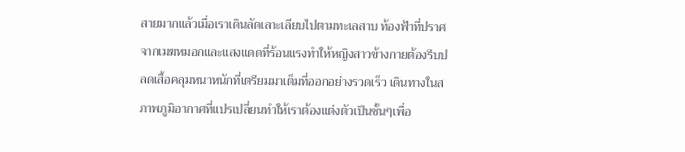สายมากแล้วเมื่อเราเดินลัดเลาะเลียบไปตามทะเลสาบ ท้องฟ้าที่ปราศจากเมฆหมอกและแสงแดดที่ร้อนแรงทำให้หญิงสาวข้างกายต้องรีบปลดเสื้อคลุมหนาหนักที่เตรียมมาเต็มที่ออกอย่างรวดเร็ว เดินทางในสภาพภูมิอากาศที่แปรเปลี่ยนทำให้เราต้องแต่งตัวเป็นชั้นๆเพื่อ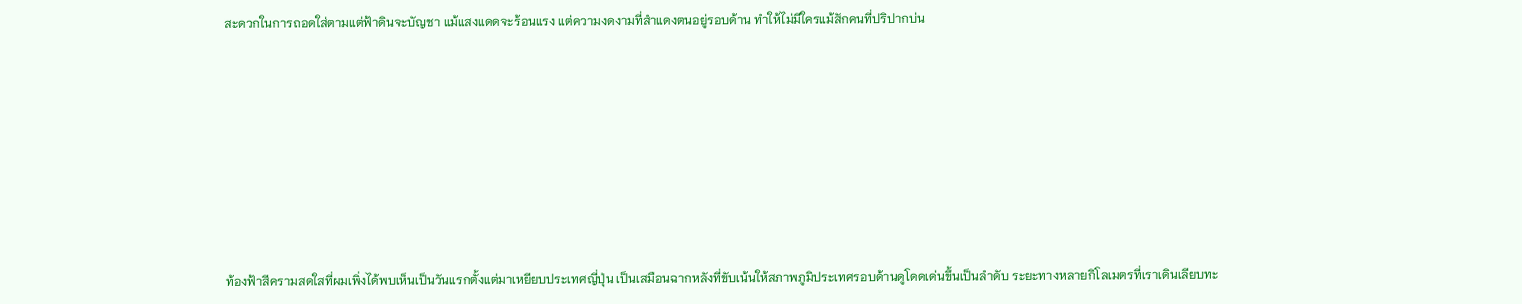สะดวกในการถอดใส่ตามแต่ฟ้าดินจะบัญชา แม้แสงแดดจะร้อนแรง แต่ความงดงามที่สำแดงตนอยู่รอบด้าน ทำให้ไม่มีใครแม้สักคนที่ปริปากบ่น









ท้องฟ้าสีครามสดใสที่ผมเพิ่งได้พบเห็นเป็นวันแรกตั้งแต่มาเหยียบประเทศญี่ปุ่น เป็นเสมือนฉากหลังที่ขับเน้นให้สภาพภูมิประเทศรอบด้านดูโดดเด่นขึ้นเป็นลำดับ ระยะทางหลายกิโลเมตรที่เราเดินเลียบทะ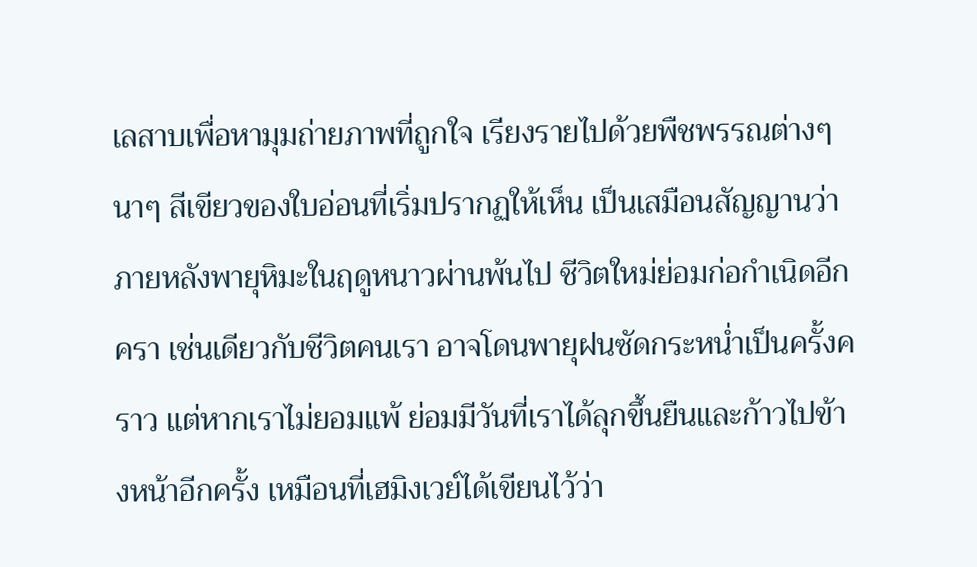เลสาบเพื่อหามุมถ่ายภาพที่ถูกใจ เรียงรายไปด้วยพืชพรรณต่างๆนาๆ สีเขียวของใบอ่อนที่เริ่มปรากฏให้เห็น เป็นเสมือนสัญญานว่าภายหลังพายุหิมะในฤดูหนาวผ่านพ้นไป ชีวิตใหม่ย่อมก่อกำเนิดอีกครา เช่นเดียวกับชีวิตคนเรา อาจโดนพายุฝนซัดกระหน่ำเป็นครั้งคราว แต่หากเราไม่ยอมแพ้ ย่อมมีวันที่เราได้ลุกขึ้นยืนและก้าวไปข้างหน้าอีกครั้ง เหมือนที่เฮมิงเวย์ได้เขียนไว้ว่า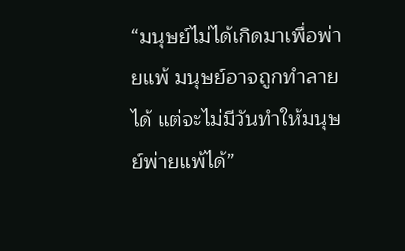“มนุษย์ไม่ได้เกิดมาเพื่อพ่ายแพ้ มนุษย์อาจถูกทำลายได้ แต่จะไม่มีวันทำให้มนุษย์พ่ายแพ้ได้”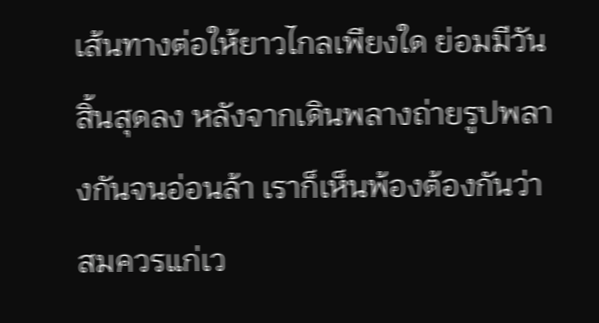เส้นทางต่อให้ยาวไกลเพียงใด ย่อมมีวันสิ้นสุดลง หลังจากเดินพลางถ่ายรูปพลางกันจนอ่อนล้า เราก็เห็นพ้องต้องกันว่าสมควรแก่เว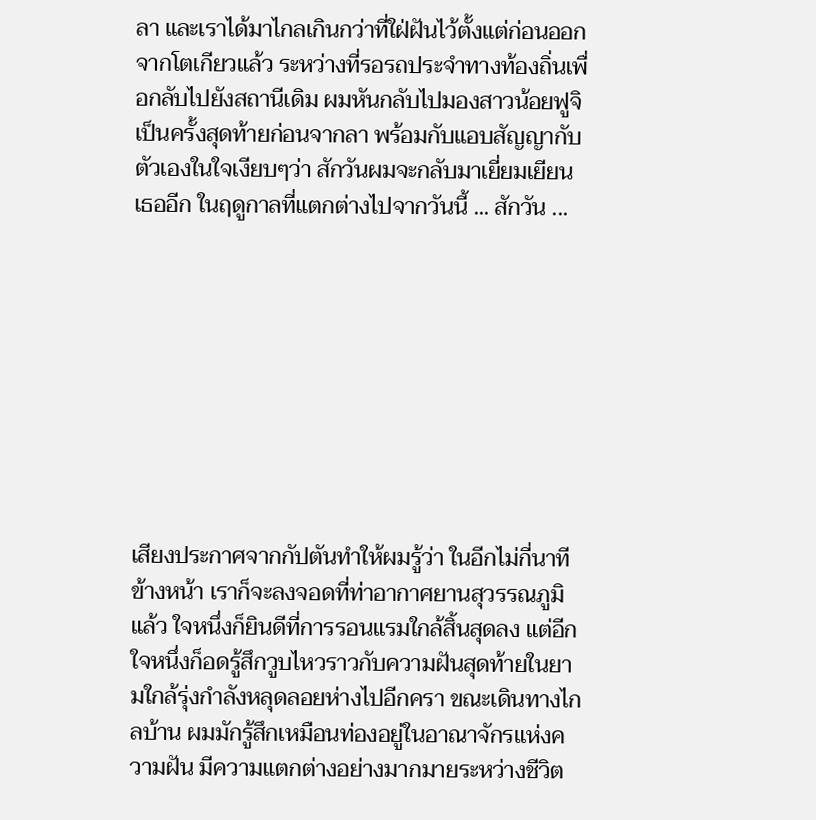ลา และเราได้มาไกลเกินกว่าที่ใฝ่ฝันไว้ตั้งแต่ก่อนออกจากโตเกียวแล้ว ระหว่างที่รอรถประจำทางท้องถิ่นเพื่อกลับไปยังสถานีเดิม ผมหันกลับไปมองสาวน้อยฟูจิเป็นครั้งสุดท้ายก่อนจากลา พร้อมกับแอบสัญญากับตัวเองในใจเงียบๆว่า สักวันผมจะกลับมาเยี่ยมเยียนเธออีก ในฤดูกาลที่แตกต่างไปจากวันนี้ ... สักวัน ...









เสียงประกาศจากกัปตันทำให้ผมรู้ว่า ในอีกไม่กี่นาทีข้างหน้า เราก็จะลงจอดที่ท่าอากาศยานสุวรรณภูมิแล้ว ใจหนึ่งก็ยินดีที่การรอนแรมใกล้สิ้นสุดลง แต่อีกใจหนึ่งก็อดรู้สึกวูบไหวราวกับความฝันสุดท้ายในยามใกล้รุ่งกำลังหลุดลอยห่างไปอีกครา ขณะเดินทางไกลบ้าน ผมมักรู้สึกเหมือนท่องอยู่ในอาณาจักรแห่งความฝัน มีความแตกต่างอย่างมากมายระหว่างชีวิต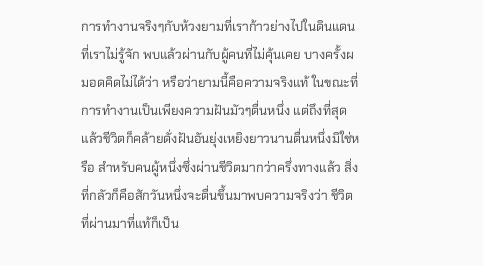การทำงานจริงๆกับห้วงยามที่เราก้าวย่างไปในดินแดนที่เราไม่รู้จัก พบแล้วผ่านกับผู้คนที่ไม่คุ้นเคย บางครั้งผมอดคิดไม่ได้ว่า หรือว่ายามนี้คือความจริงแท้ ในขณะที่การทำงานเป็นเพียงความฝันมัวๆตื่นหนึ่ง แต่ถึงที่สุดแล้วชีวิตก็คล้ายดั่งฝันอันยุ่งเหยิงยาวนานตื่นหนึ่งมิใช่หรือ สำหรับคนผู้หนึ่งซึ่งผ่านชีวิตมากว่าครึ่งทางแล้ว สิ่งที่กลัวก็คือสักวันหนึ่งจะตื่นขึ้นมาพบความจริงว่า ชีวิตที่ผ่านมาที่แท้ก็เป็น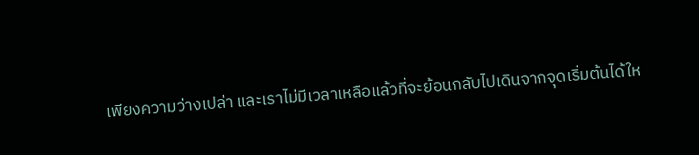เพียงความว่างเปล่า และเราไม่มีเวลาเหลือแล้วที่จะย้อนกลับไปเดินจากจุดเริ่มต้นได้ให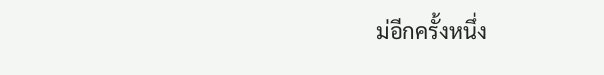ม่อีกครั้งหนึ่ง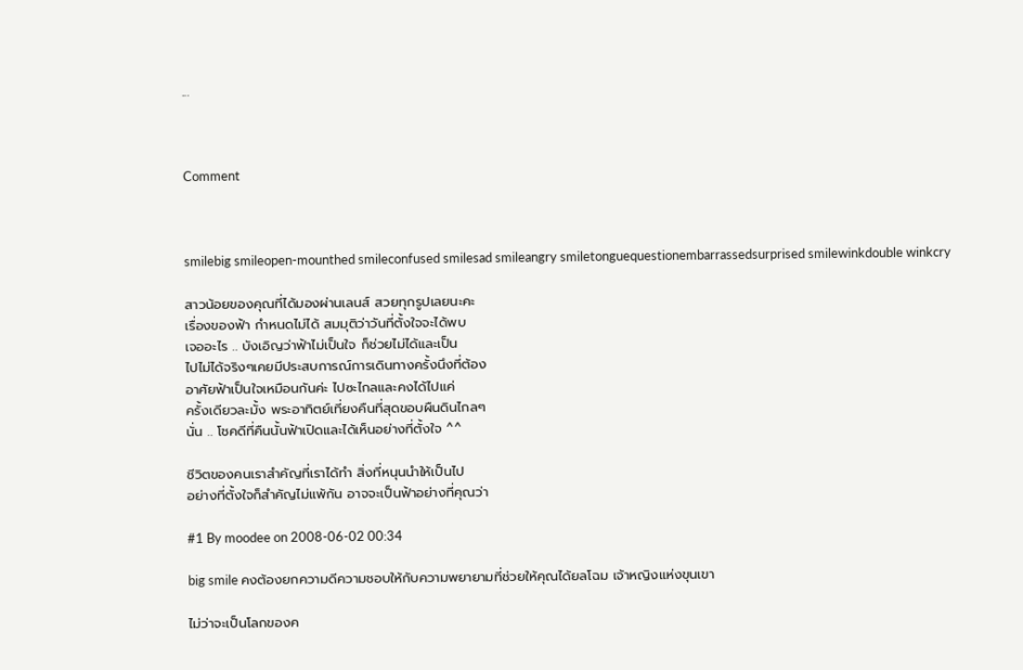...



Comment



smilebig smileopen-mounthed smileconfused smilesad smileangry smiletonguequestionembarrassedsurprised smilewinkdouble winkcry

สาวน้อยของคุณที่ได้มองผ่านเลนส์ สวยทุกรูปเลยนะคะ
เรื่องของฟ้า กำหนดไม่ได้ สมมุติว่าวันที่ตั้งใจจะได้พบ
เจออะไร .. บังเอิญว่าฟ้าไม่เป็นใจ ก็ช่วยไม่ได้และเป็น
ไปไม่ได้จริงๆเคยมีประสบการณ์การเดินทางครั้งนึงที่ต้อง
อาศัยฟ้าเป็นใจเหมือนกันค่ะ ไปซะไกลและคงได้ไปแค่
ครั้งเดียวละมั้ง พระอาทิตย์เที่ยงคืนที่สุดขอบผืนดินไกลๆ
นั่น .. โชคดีที่คืนนั้นฟ้าเปิดและได้เห็นอย่างที่ตั้งใจ ^^

ชีวิตของคนเราสำคัญที่เราได้ทำ สิ่งที่หนุนนำให้เป็นไป
อย่างที่ตั้งใจก็สำคัญไม่แพ้กัน อาจจะเป็นฟ้าอย่างที่คุณว่า

#1 By moodee on 2008-06-02 00:34

big smile คงต้องยกความดีความชอบให้กับความพยายามที่ช่วยให้คุณได้ยลโฉม เจ้าหญิงแห่งขุนเขา

ไม่ว่าจะเป็นโลกของค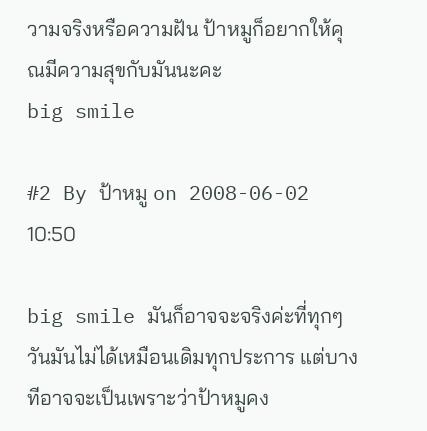วามจริงหรือความฝัน ป้าหมูก็อยากให้คุณมีความสุขกับมันนะคะ
big smile

#2 By ป้าหมู on 2008-06-02 10:50

big smile มันก็อาจจะจริงค่ะที่ทุกๆวันมันไม่ได้เหมือนเดิมทุกประการ แต่บางทีอาจจะเป็นเพราะว่าป้าหมูคง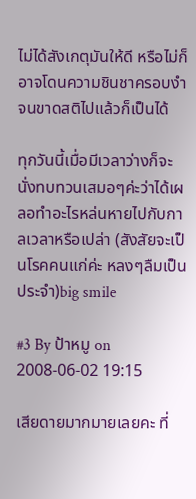ไม่ได้สังเกตุมันให้ดี หรือไม่ก็อาจโดนความชินชาครอบงำจนขาดสติไปแล้วก็เป็นได้

ทุกวันนี้เมื่อมีเวลาว่างก็จะนั่งทบทวนเสมอๆค่ะว่าได้เผลอทำอะไรหล่นหายไปกับกาลเวลาหรือเปล่า (สังสัยจะเป็นโรคคนแก่ค่ะ หลงๆลืมเป็นประจำ)big smile

#3 By ป้าหมู on 2008-06-02 19:15

เสียดายมากมายเลยคะ ที่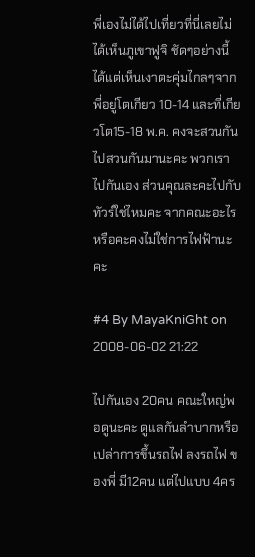พี่เองไม่ได้ไปเที่ยวที่นี่เลยไม่ได้เห็นภูเขาฟูจิ ชัดๆอย่างนี้ ได้แต่เห็นเงาตะคุ่มไกลๆจาก
พี่อยู่โตเกียว 10-14 และที่เกียวโต15-18 พ.ค. คงจะสวนกันไปสวนกันมานะคะ พวกเราไปกันเอง ส่วนคุณละคะไปกับทัวร์ใช่ไหมคะ จากคณะอะไรหรือคะคงไม่ใช่การไฟฟ้านะคะ

#4 By MayaKniGht on 2008-06-02 21:22

ไปกันเอง 20คน คณะใหญ่พอดูนะคะ ดูแลกันลำบากหรือเปล่าการขึ้นรถไฟ ลงรถไฟ ของพี่ มี12คน แต่ไปแบบ 4คร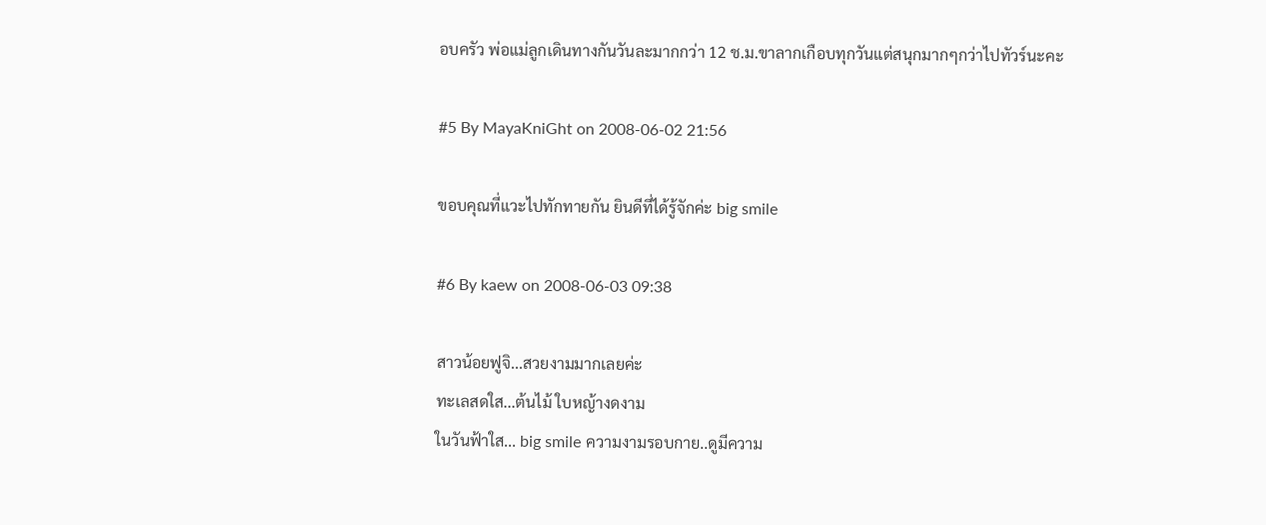อบครัว พ่อแม่ลูกเดินทางกันวันละมากกว่า 12 ช.ม.ขาลากเกือบทุกวันแต่สนุกมากๆกว่าไปทัวร์นะคะ

#5 By MayaKniGht on 2008-06-02 21:56

ขอบคุณที่แวะไปทักทายกัน ยินดีที่ได้รู้จักค่ะ big smile

#6 By kaew on 2008-06-03 09:38

สาวน้อยฟูจิ...สวยงามมากเลยค่ะ
ทะเลสดใส...ต้นไม้ ใบหญ้างดงาม
ในวันฟ้าใส... big smile ความงามรอบกาย..ดูมีความ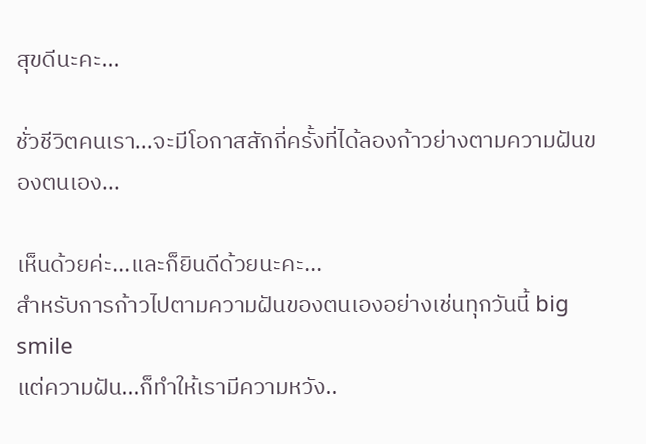สุขดีนะคะ...

ชั่วชีวิตคนเรา...จะมีโอกาสสักกี่ครั้งที่ได้ลองก้าวย่างตามความฝันของตนเอง...

เห็นด้วยค่ะ...และก็ยินดีด้วยนะคะ...
สำหรับการก้าวไปตามความฝันของตนเองอย่างเช่นทุกวันนี้ big smile
แต่ความฝัน...ก็ทำให้เรามีความหวัง..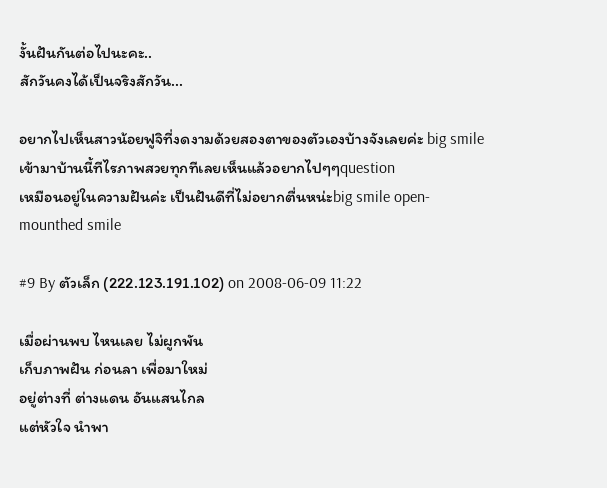งั้นฝันกันต่อไปนะคะ..
สักวันคงได้เป็นจริงสักวัน...

อยากไปเห็นสาวน้อยฟูจิที่งดงามด้วยสองตาของตัวเองบ้างจังเลยค่ะ big smile
เข้ามาบ้านนี้ทีไรภาพสวยทุกทีเลยเห็นแล้วอยากไปๆๆquestion
เหมือนอยู่ในความฝันค่ะ เป็นฝันดีที่ไม่อยากตื่นหน่ะbig smile open-mounthed smile

#9 By ตัวเล็ก (222.123.191.102) on 2008-06-09 11:22

เมื่อผ่านพบ ไหนเลย ไม่ผูกพัน
เก็บภาพฝัน ก่อนลา เพื่อมาใหม่
อยู่ต่างที่ ต่างแดน อันแสนไกล
แต่หัวใจ นำพา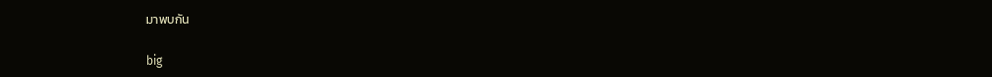มาพบกัน

big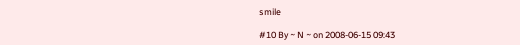smile

#10 By ~ N ~ on 2008-06-15 09:43